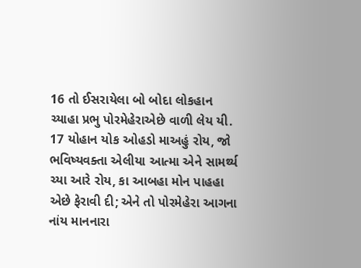16 તો ઈસરાયેલા બો બોદા લોકહાન ચ્યાહા પ્રભુ પોરમેહેરાએછે વાળી લેય યી. 17 યોહાન યોક ઓહડો માઅહું રોય, જો ભવિષ્યવક્તા એલીયા આત્મા એને સામર્થ્ય ચ્યા આરે રોય, કા આબહા મોન પાહહા એછે ફેરાવી દી; એને તો પોરમેહેરા આગના નાંય માનનારા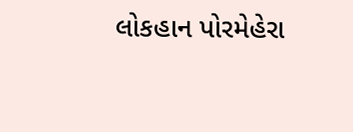લોકહાન પોરમેહેરા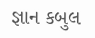જ્ઞાન કબુલ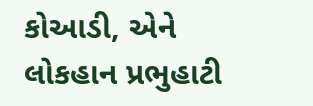કોઆડી, એને લોકહાન પ્રભુહાટી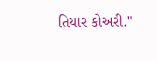તિયાર કોઅરી."